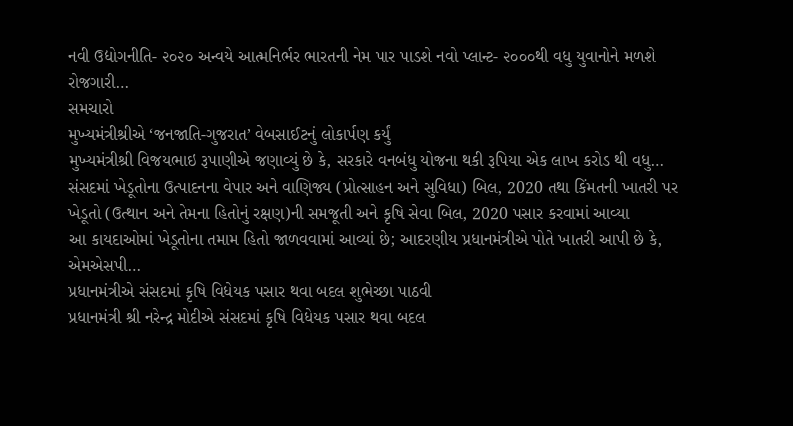નવી ઉદ્યોગનીતિ- ૨૦૨૦ અન્વયે આત્મનિર્ભર ભારતની નેમ પાર પાડશે નવો પ્લાન્ટ- ૨૦૦૦થી વધુ યુવાનોને મળશે રોજગારી…
સમચારો
મુખ્યમંત્રીશ્રીએ ‘જનજાતિ-ગુજરાત’ વેબસાઈટનું લોકાર્પણ કર્યું
મુખ્યમંત્રીશ્રી વિજયભાઇ રૂપાણીએ જણાવ્યું છે કે, સરકારે વનબંધુ યોજના થકી રૂપિયા એક લાખ કરોડ થી વધુ…
સંસદમાં ખેડૂતોના ઉત્પાદનના વેપાર અને વાણિજ્ય (પ્રોત્સાહન અને સુવિધા) બિલ, 2020 તથા કિંમતની ખાતરી પર ખેડૂતો (ઉત્થાન અને તેમના હિતોનું રક્ષણ)ની સમજૂતી અને કૃષિ સેવા બિલ, 2020 પસાર કરવામાં આવ્યા
આ કાયદાઓમાં ખેડૂતોના તમામ હિતો જાળવવામાં આવ્યાં છે; આદરણીય પ્રધાનમંત્રીએ પોતે ખાતરી આપી છે કે, એમએસપી…
પ્રધાનમંત્રીએ સંસદમાં કૃષિ વિધેયક પસાર થવા બદલ શુભેચ્છા પાઠવી
પ્રધાનમંત્રી શ્રી નરેન્દ્ર મોદીએ સંસદમાં કૃષિ વિધેયક પસાર થવા બદલ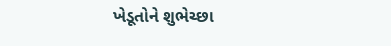ખેડૂતોને શુભેચ્છા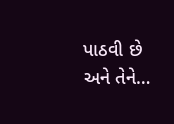પાઠવી છે અને તેને…